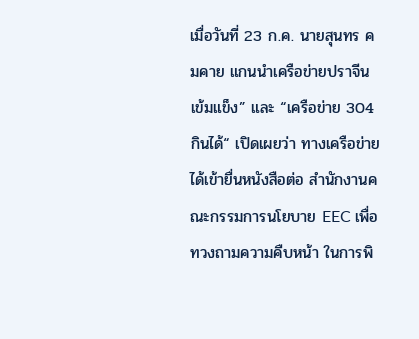เมื่อวันที่ 23 ก.ค. นายสุนทร คมคาย แกนนำเครือข่ายปราจีนเข้มแข็ง” และ “เครือข่าย 304 กินได้“ เปิดเผยว่า ทางเครือข่ายได้เข้ายื่นหนังสือต่อ สำนักงานคณะกรรมการนโยบาย EEC เพื่อ ทวงถามความคืบหน้า ในการพิ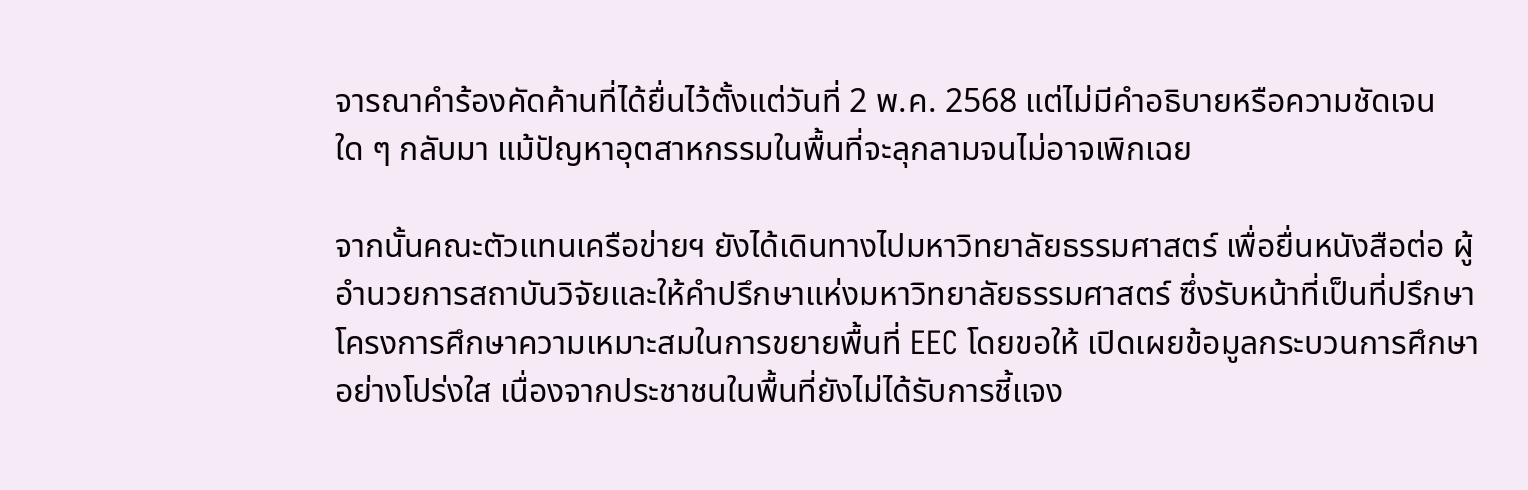จารณาคำร้องคัดค้านที่ได้ยื่นไว้ตั้งแต่วันที่ 2 พ.ค. 2568 แต่ไม่มีคำอธิบายหรือความชัดเจนใด ๆ กลับมา แม้ปัญหาอุตสาหกรรมในพื้นที่จะลุกลามจนไม่อาจเพิกเฉย

จากนั้นคณะตัวแทนเครือข่ายฯ ยังได้เดินทางไปมหาวิทยาลัยธรรมศาสตร์ เพื่อยื่นหนังสือต่อ ผู้อำนวยการสถาบันวิจัยและให้คำปรึกษาแห่งมหาวิทยาลัยธรรมศาสตร์ ซึ่งรับหน้าที่เป็นที่ปรึกษาโครงการศึกษาความเหมาะสมในการขยายพื้นที่ EEC โดยขอให้ เปิดเผยข้อมูลกระบวนการศึกษาอย่างโปร่งใส เนื่องจากประชาชนในพื้นที่ยังไม่ได้รับการชี้แจง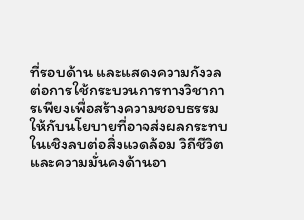ที่รอบด้าน และแสดงความกังวลต่อการใช้กระบวนการทางวิชาการเพียงเพื่อสร้างความชอบธรรม ให้กับนโยบายที่อาจส่งผลกระทบในเชิงลบต่อสิ่งแวดล้อม วิถีชีวิต และความมั่นคงด้านอา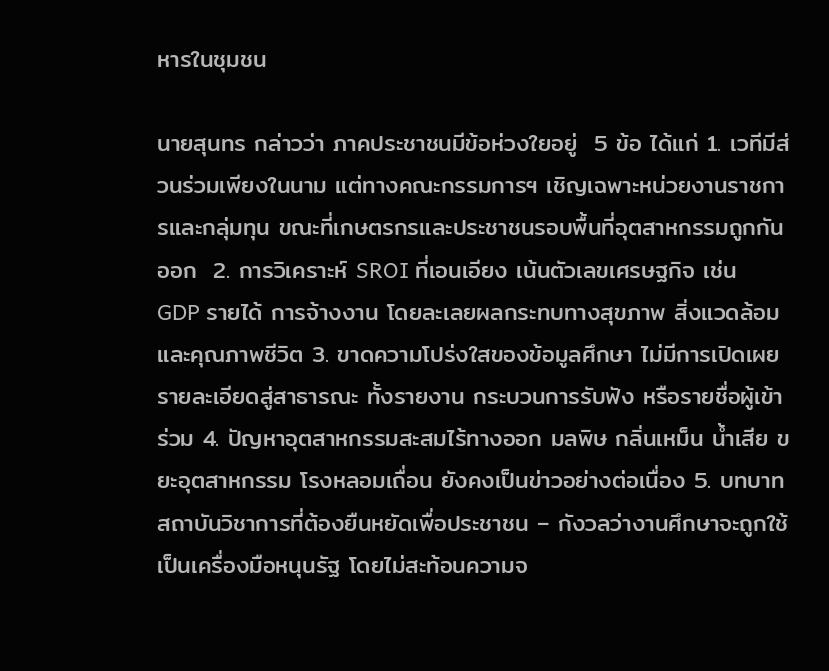หารในชุมชน

นายสุนทร กล่าวว่า ภาคประชาชนมีข้อห่วงใยอยู่  5 ข้อ ได้แก่ 1. เวทีมีส่วนร่วมเพียงในนาม แต่ทางคณะกรรมการฯ เชิญเฉพาะหน่วยงานราชการและกลุ่มทุน ขณะที่เกษตรกรและประชาชนรอบพื้นที่อุตสาหกรรมถูกกันออก  2. การวิเคราะห์ SROI ที่เอนเอียง เน้นตัวเลขเศรษฐกิจ เช่น GDP รายได้ การจ้างงาน โดยละเลยผลกระทบทางสุขภาพ สิ่งแวดล้อม และคุณภาพชีวิต 3. ขาดความโปร่งใสของข้อมูลศึกษา ไม่มีการเปิดเผยรายละเอียดสู่สาธารณะ ทั้งรายงาน กระบวนการรับฟัง หรือรายชื่อผู้เข้าร่วม 4. ปัญหาอุตสาหกรรมสะสมไร้ทางออก มลพิษ กลิ่นเหม็น น้ำเสีย ขยะอุตสาหกรรม โรงหลอมเถื่อน ยังคงเป็นข่าวอย่างต่อเนื่อง 5. บทบาทสถาบันวิชาการที่ต้องยืนหยัดเพื่อประชาชน – กังวลว่างานศึกษาจะถูกใช้เป็นเครื่องมือหนุนรัฐ โดยไม่สะท้อนความจ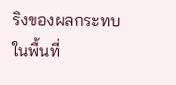ริงของผลกระทบในพื้นที่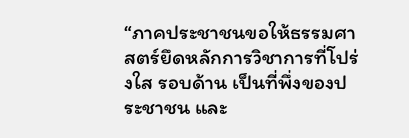“ภาคประชาชนขอให้ธรรมศาสตร์ยึดหลักการวิชาการที่โปร่งใส รอบด้าน เป็นที่พึ่งของประชาชน และ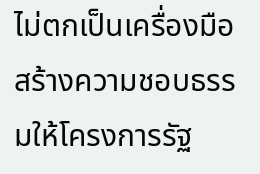ไม่ตกเป็นเครื่องมือสร้างความชอบธรรมให้โครงการรัฐ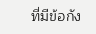ที่มีข้อกัง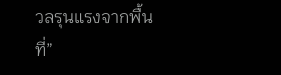วลรุนแรงจากพื้นที่”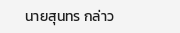นายสุนทร กล่าว